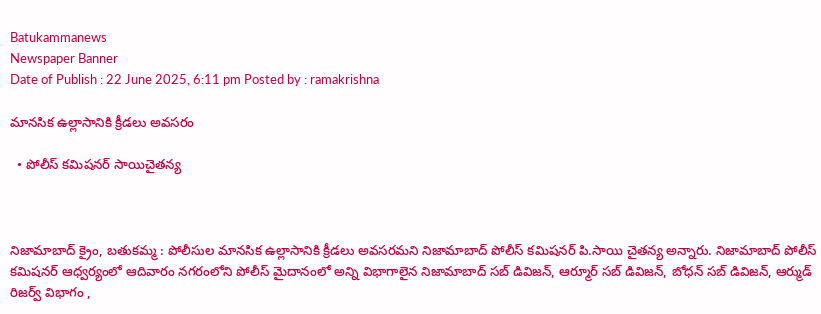Batukammanews
Newspaper Banner
Date of Publish : 22 June 2025, 6:11 pm Posted by : ramakrishna

మానసిక ఉల్లాసానికి క్రీడలు అవసరం

  • పోలీస్ కమిషనర్ సాయిచైతన్య



నిజామాబాద్ క్రైం, బతుకమ్మ : పోలీసుల మానసిక ఉల్లాసానికి క్రీడలు అవసరమని నిజామాబాద్ పోలీస్ కమిషనర్ పి.సాయి చైతన్య అన్నారు. నిజామాబాద్ పోలీస్ కమిషనర్ ఆధ్వర్యంలో ఆదివారం నగరంలోని పోలీస్ మైదానంలో అన్ని విభాగాలైన నిజామాబాద్ సబ్ డివిజన్, ఆర్మూర్ సబ్ డివిజన్, బోధన్ సబ్ డివిజన్, ఆర్ముడ్ రిజర్వ్ విభాగం ,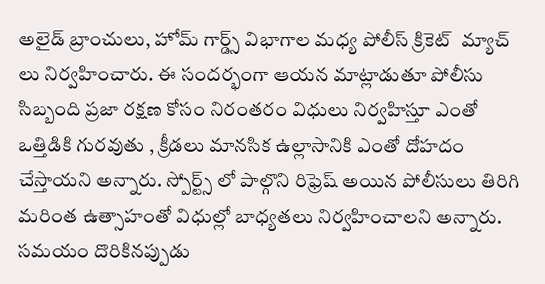అలైడ్ బ్రాంచులు, హోమ్ గార్డ్స్ విభాగాల మధ్య పోలీస్ క్రికెట్  మ్యాచ్ లు నిర్వహించారు. ఈ సందర్భంగా ఆయన మాట్లాడుతూ పోలీసు సిబ్బంది ప్రజా రక్షణ కోసం నిరంతరం విధులు నిర్వహిస్తూ ఎంతో ఒత్తిడికి గురవుతు , క్రీడలు మానసిక ఉల్లాసానికి ఎంతో దోహదం చేస్తాయని అన్నారు. స్పోర్ట్స్ లో పాల్గొని రిఫ్రెష్ అయిన పోలీసులు తిరిగి మరింత ఉత్సాహంతో విధుల్లో బాధ్యతలు నిర్వహించాలని అన్నారు. సమయం దొరికినప్పుడు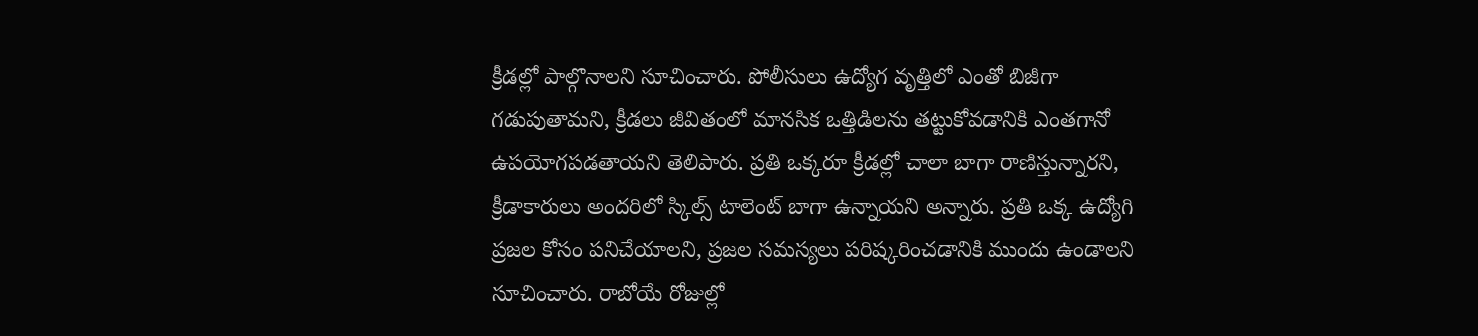క్రీడల్లో పాల్గొనాలని సూచించారు. పోలీసులు ఉద్యోగ వృత్తిలో ఎంతో బిజీగా గడుపుతామని, క్రీడలు జీవితంలో మానసిక ఒత్తిడిలను తట్టుకోవడానికి ఎంతగానో ఉపయోగపడతాయని తెలిపారు. ప్రతి ఒక్కరూ క్రీడల్లో చాలా బాగా రాణిస్తున్నారని, క్రీడాకారులు అందరిలో స్కిల్స్ టాలెంట్ బాగా ఉన్నాయని అన్నారు. ప్రతి ఒక్క ఉద్యోగి ప్రజల కోసం పనిచేయాలని, ప్రజల సమస్యలు పరిష్కరించడానికి ముందు ఉండాలని సూచించారు. రాబోయే రోజుల్లో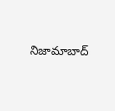నిజామాబాద్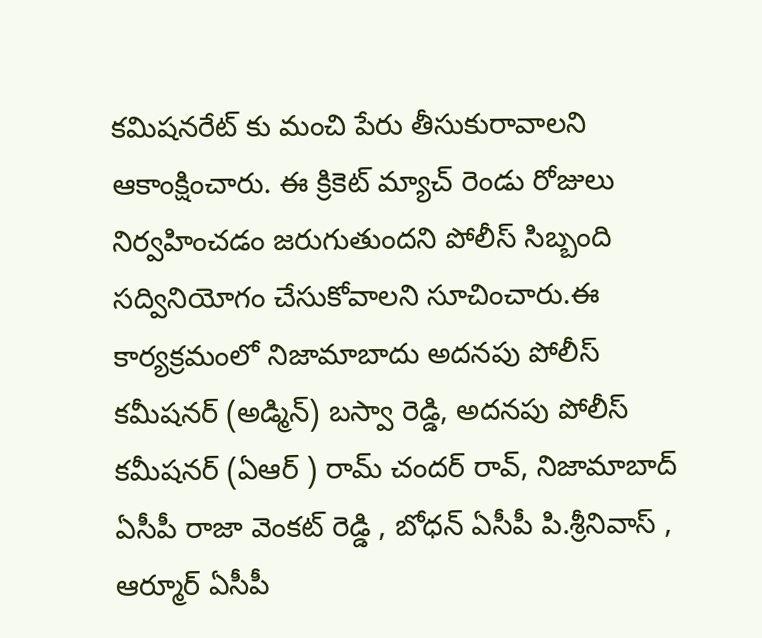కమిషనరేట్ కు మంచి పేరు తీసుకురావాలని ఆకాంక్షించారు. ఈ క్రికెట్ మ్యాచ్ రెండు రోజులు నిర్వహించడం జరుగుతుందని పోలీస్ సిబ్బంది సద్వినియోగం చేసుకోవాలని సూచించారు.ఈ కార్యక్రమంలో నిజామాబాదు అదనపు పోలీస్ కమీషనర్ (అడ్మిన్) బస్వా రెడ్డి, అదనపు పోలీస్ కమీషనర్ (ఏఆర్ ) రామ్ చందర్ రావ్, నిజామాబాద్ ఏసీపీ రాజా వెంకట్ రెడ్డి , బోధన్ ఏసీపీ పి.శ్రీనివాస్ , ఆర్మూర్ ఏసీపీ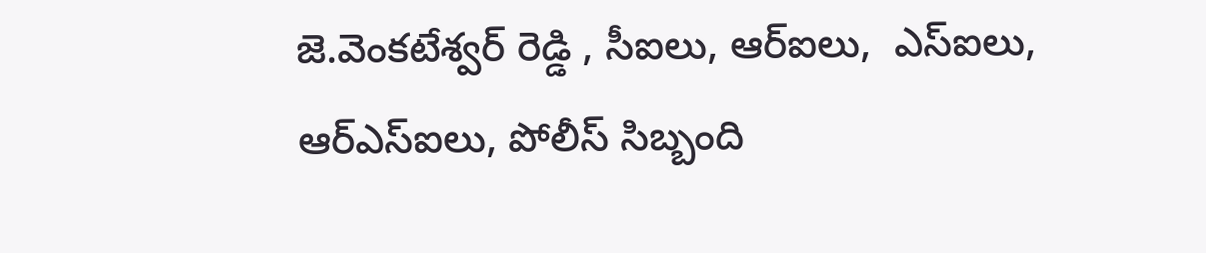జె.వెంకటేశ్వర్ రెడ్డి , సీఐలు, ఆర్ఐలు,  ఎస్ఐలు, ఆర్ఎస్ఐలు, పోలీస్ సిబ్బంది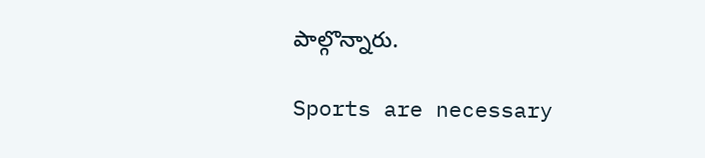పాల్గొన్నారు.

Sports are necessary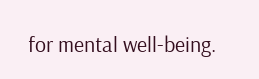for mental well-being.